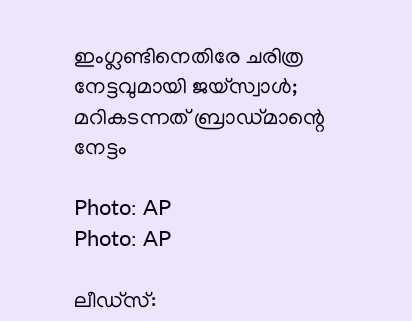ഇംഗ്ലണ്ടിനെതിരേ ചരിത്ര നേട്ടവുമായി ജയ്‌സ്വാള്‍; മറികടന്നത് ബ്രാഡ്മാന്റെ നേട്ടം

Photo: AP
Photo: AP

ലീഡ്‌സ്: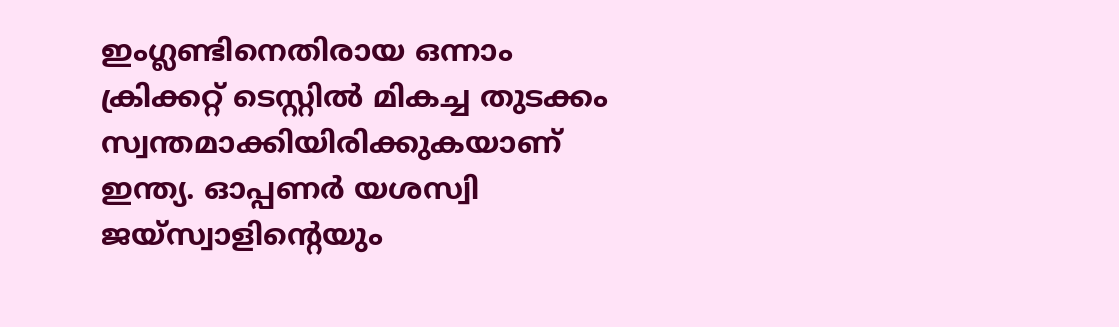ഇംഗ്ലണ്ടിനെതിരായ ഒന്നാം ക്രിക്കറ്റ് ടെസ്റ്റില്‍ മികച്ച തുടക്കം സ്വന്തമാക്കിയിരിക്കുകയാണ് ഇന്ത്യ. ഓപ്പണര്‍ യശസ്വി ജയ്‌സ്വാളിന്റെയും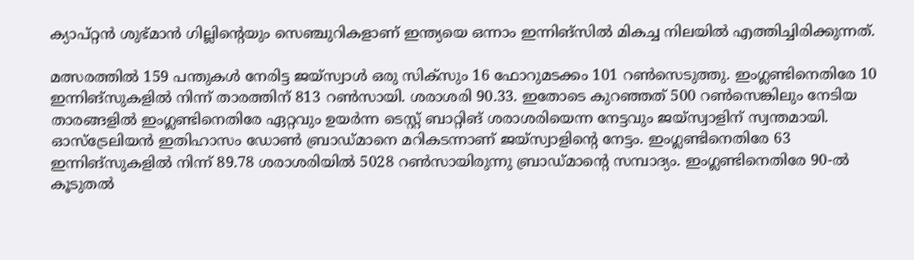ക്യാപ്റ്റന്‍ ശുഭ്മാന്‍ ഗില്ലിന്റെയും സെഞ്ചുറികളാണ് ഇന്ത്യയെ ഒന്നാം ഇന്നിങ്‌സില്‍ മികച്ച നിലയില്‍ എത്തിച്ചിരിക്കുന്നത്.

മത്സരത്തില്‍ 159 പന്തുകള്‍ നേരിട്ട ജയ്‌സ്വാള്‍ ഒരു സിക്‌സും 16 ഫോറുമടക്കം 101 റണ്‍സെടുത്തു. ഇംഗ്ലണ്ടിനെതിരേ 10 ഇന്നിങ്‌സുകളില്‍ നിന്ന് താരത്തിന് 813 റണ്‍സായി. ശരാശരി 90.33. ഇതോടെ കുറഞ്ഞത് 500 റണ്‍സെങ്കിലും നേടിയ താരങ്ങളില്‍ ഇംഗ്ലണ്ടിനെതിരേ ഏറ്റവും ഉയര്‍ന്ന ടെസ്റ്റ് ബാറ്റിങ് ശരാശരിയെന്ന നേട്ടവും ജയ്‌സ്വാളിന് സ്വന്തമായി. ഓസ്‌ട്രേലിയന്‍ ഇതിഹാസം ഡോണ്‍ ബ്രാഡ്മാനെ മറികടന്നാണ് ജയ്‌സ്വാളിന്റെ നേട്ടം. ഇംഗ്ലണ്ടിനെതിരേ 63 ഇന്നിങ്‌സുകളില്‍ നിന്ന് 89.78 ശരാശരിയില്‍ 5028 റണ്‍സായിരുന്നു ബ്രാഡ്മാന്റെ സമ്പാദ്യം. ഇംഗ്ലണ്ടിനെതിരേ 90-ല്‍ കൂടുതല്‍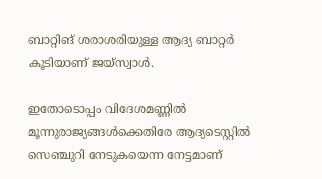ബാറ്റിങ് ശരാശരിയുള്ള ആദ്യ ബാറ്റര്‍ കൂടിയാണ് ജയ്‌സ്വാള്‍.

ഇതോടൊപ്പം വിദേശമണ്ണില്‍ മൂന്നുരാജ്യങ്ങള്‍ക്കെതിരേ ആദ്യടെസ്റ്റില്‍ സെഞ്ചുറി നേടുകയെന്ന നേട്ടമാണ്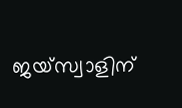ജയ്സ്വാളിന്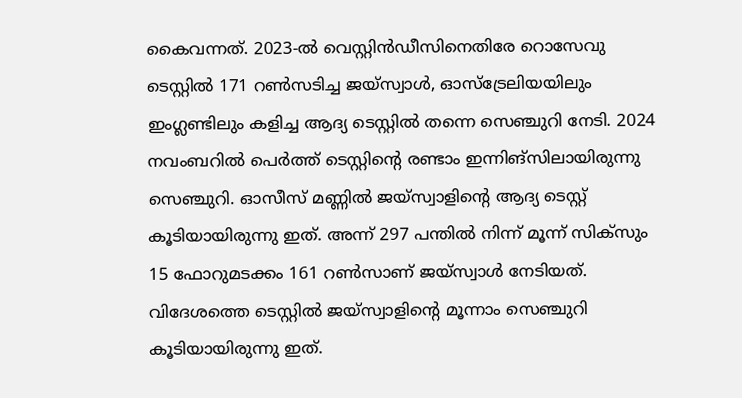കൈവന്നത്. 2023-ല്‍ വെസ്റ്റിന്‍ഡീസിനെതിരേ റൊസേവു ടെസ്റ്റില്‍ 171 റണ്‍സടിച്ച ജയ്സ്വാള്‍, ഓസ്‌ട്രേലിയയിലും ഇംഗ്ലണ്ടിലും കളിച്ച ആദ്യ ടെസ്റ്റില്‍ തന്നെ സെഞ്ചുറി നേടി. 2024 നവംബറില്‍ പെര്‍ത്ത് ടെസ്റ്റിന്റെ രണ്ടാം ഇന്നിങ്‌സിലായിരുന്നു സെഞ്ചുറി. ഓസീസ് മണ്ണില്‍ ജയ്‌സ്വാളിന്റെ ആദ്യ ടെസ്റ്റ് കൂടിയായിരുന്നു ഇത്. അന്ന് 297 പന്തില്‍ നിന്ന് മൂന്ന് സിക്‌സും 15 ഫോറുമടക്കം 161 റണ്‍സാണ് ജയ്‌സ്വാള്‍ നേടിയത്. വിദേശത്തെ ടെസ്റ്റില്‍ ജയ്‌സ്വാളിന്റെ മൂന്നാം സെഞ്ചുറി കൂടിയായിരുന്നു ഇത്.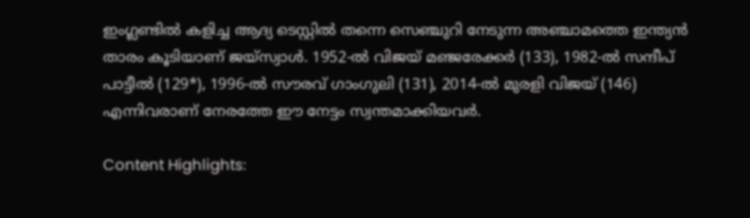ഇംഗ്ലണ്ടില്‍ കളിച്ച ആദ്യ ടെസ്റ്റില്‍ തന്നെ സെഞ്ചുറി നേടുന്ന അഞ്ചാമത്തെ ഇന്ത്യന്‍ താരം കൂടിയാണ് ജയ്‌സ്വാള്‍. 1952-ല്‍ വിജയ് മഞ്ജരേക്കര്‍ (133), 1982-ല്‍ സന്ദീപ് പാട്ടീല്‍ (129*), 1996-ല്‍ സൗരവ് ഗാംഗുലി (131), 2014-ല്‍ മുരളി വിജയ് (146) എന്നിവരാണ് നേരത്തേ ഈ നേട്ടം സ്വന്തമാക്കിയവര്‍.

Content Highlights: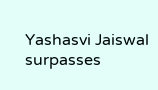Yashasvi Jaiswal surpasses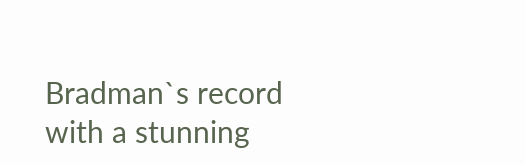Bradman`s record with a stunning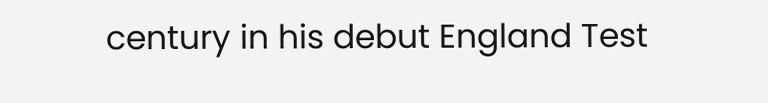century in his debut England Test